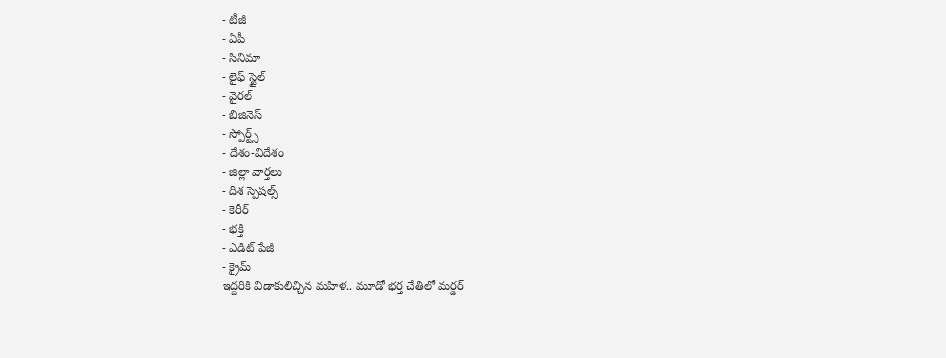- టీజీ
- ఏపీ
- సినిమా
- లైఫ్ స్టైల్
- వైరల్
- బిజినెస్
- స్పోర్ట్స్
- దేశం-విదేశం
- జిల్లా వార్తలు
- దిశ స్పెషల్స్
- కెరీర్
- భక్తి
- ఎడిట్ పేజీ
- క్రైమ్
ఇద్దరికి విడాకులిచ్చిన మహిళ.. మూడో భర్త చేతిలో మర్డర్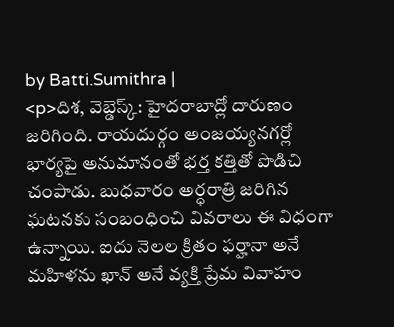by Batti.Sumithra |
<p>దిశ, వెబ్డెస్క్: హైదరాబాద్లో దారుణం జరిగింది. రాయదుర్గం అంజయ్యనగర్లో భార్యపై అనుమానంతో భర్త కత్తితో పొడిచి చంపాడు. బుధవారం అర్ధరాత్రి జరిగిన ఘటనకు సంబంధించి వివరాలు ఈ విధంగా ఉన్నాయి. ఐదు నెలల క్రితం ఫర్హానా అనే మహిళను ఖాన్ అనే వ్యక్తి ప్రేమ వివాహం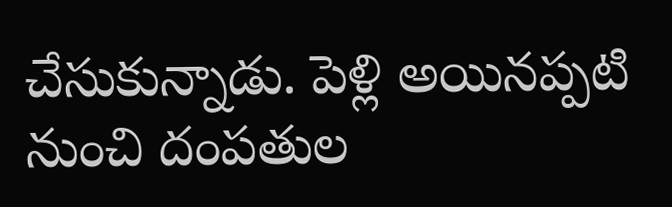చేసుకున్నాడు. పెళ్లి అయినప్పటి నుంచి దంపతుల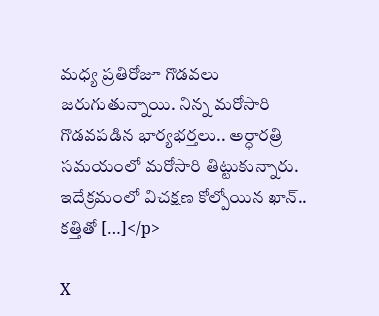మధ్య ప్రతిరోజూ గొడవలు జరుగుతున్నాయి. నిన్న మరోసారి గొడవపడిన భార్యభర్తలు.. అర్ధారత్రి సమయంలో మరోసారి తిట్టుకున్నారు. ఇదేక్రమంలో విచక్షణ కోల్పోయిన ఖాన్.. కత్తితో […]</p>

X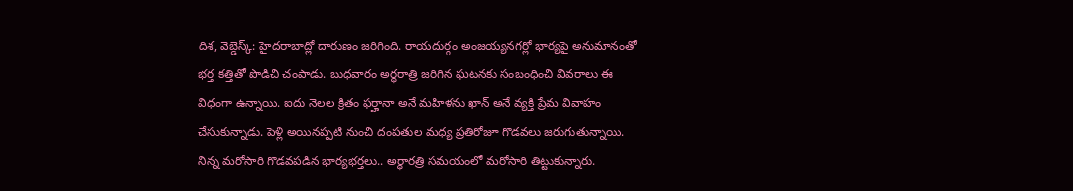దిశ, వెబ్డెస్క్: హైదరాబాద్లో దారుణం జరిగింది. రాయదుర్గం అంజయ్యనగర్లో భార్యపై అనుమానంతో భర్త కత్తితో పొడిచి చంపాడు. బుధవారం అర్ధరాత్రి జరిగిన ఘటనకు సంబంధించి వివరాలు ఈ విధంగా ఉన్నాయి. ఐదు నెలల క్రితం ఫర్హానా అనే మహిళను ఖాన్ అనే వ్యక్తి ప్రేమ వివాహం చేసుకున్నాడు. పెళ్లి అయినప్పటి నుంచి దంపతుల మధ్య ప్రతిరోజూ గొడవలు జరుగుతున్నాయి. నిన్న మరోసారి గొడవపడిన భార్యభర్తలు.. అర్ధారత్రి సమయంలో మరోసారి తిట్టుకున్నారు.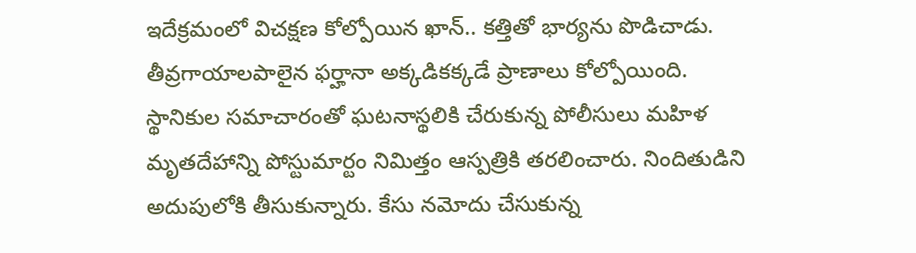ఇదేక్రమంలో విచక్షణ కోల్పోయిన ఖాన్.. కత్తితో భార్యను పొడిచాడు. తీవ్రగాయాలపాలైన ఫర్హానా అక్కడికక్కడే ప్రాణాలు కోల్పోయింది. స్థానికుల సమాచారంతో ఘటనాస్థలికి చేరుకున్న పోలీసులు మహిళ మృతదేహాన్ని పోస్టుమార్టం నిమిత్తం ఆస్పత్రికి తరలించారు. నిందితుడిని అదుపులోకి తీసుకున్నారు. కేసు నమోదు చేసుకున్న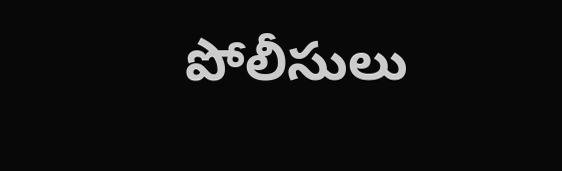పోలీసులు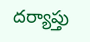దర్యాప్తు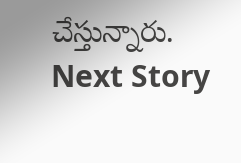చేస్తున్నారు.
Next Story